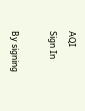AQI
Sign In

By signing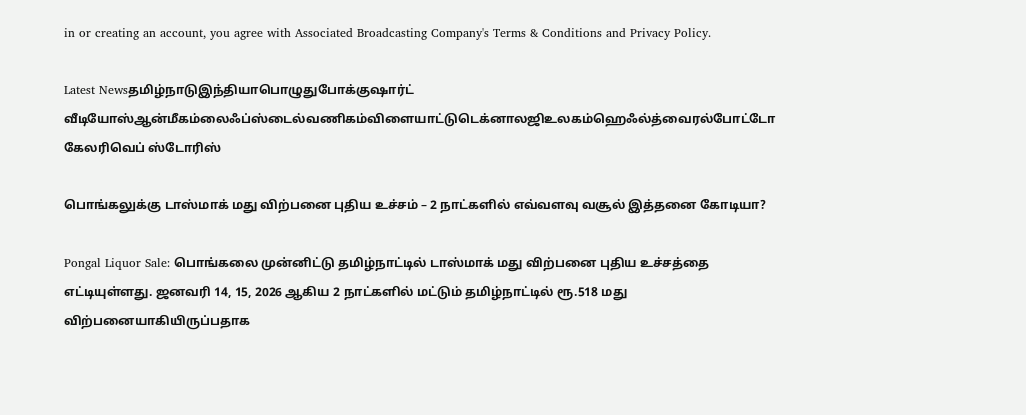in or creating an account, you agree with Associated Broadcasting Company's Terms & Conditions and Privacy Policy.

Latest Newsதமிழ்நாடுஇந்தியாபொழுதுபோக்குஷார்ட் வீடியோஸ்ஆன்மீகம்லைஃப்ஸ்டைல்வணிகம்விளையாட்டுடெக்னாலஜிஉலகம்ஹெஃல்த்வைரல்போட்டோ கேலரிவெப் ஸ்டோரிஸ்

பொங்கலுக்கு டாஸ்மாக் மது விற்பனை புதிய உச்சம் – 2 நாட்களில் எவ்வளவு வசூல் இத்தனை கோடியா?

Pongal Liquor Sale: பொங்கலை முன்னிட்டு தமிழ்நாட்டில் டாஸ்மாக் மது விற்பனை புதிய உச்சத்தை எட்டியுள்ளது. ஜனவரி 14, 15, 2026 ஆகிய 2 நாட்களில் மட்டும் தமிழ்நாட்டில் ரூ.518 மது விற்பனையாகியிருப்பதாக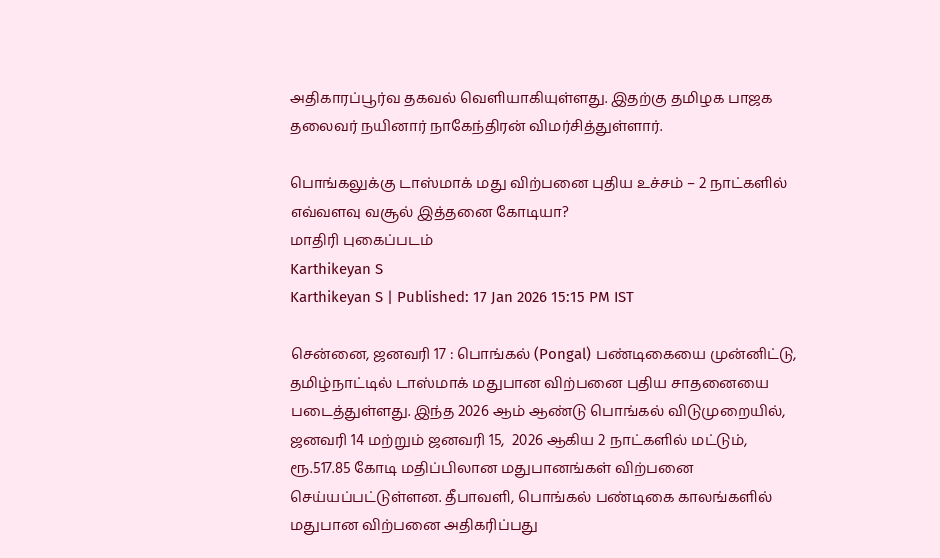அதிகாரப்பூர்வ தகவல் வெளியாகியுள்ளது. இதற்கு தமிழக பாஜக தலைவர் நயினார் நாகேந்திரன் விமர்சித்துள்ளார்.

பொங்கலுக்கு டாஸ்மாக் மது விற்பனை புதிய உச்சம் – 2 நாட்களில் எவ்வளவு வசூல் இத்தனை கோடியா?
மாதிரி புகைப்படம்
Karthikeyan S
Karthikeyan S | Published: 17 Jan 2026 15:15 PM IST

சென்னை, ஜனவரி 17 : பொங்கல் (Pongal) பண்டிகையை முன்னிட்டு, தமிழ்நாட்டில் டாஸ்மாக் மதுபான விற்பனை புதிய சாதனையை படைத்துள்ளது. இந்த 2026 ஆம் ஆண்டு பொங்கல் விடுமுறையில், ஜனவரி 14 மற்றும் ஜனவரி 15,  2026 ஆகிய 2 நாட்களில் மட்டும், ரூ.517.85 கோடி மதிப்பிலான மதுபானங்கள் விற்பனை செய்யப்பட்டுள்ளன. தீபாவளி, பொங்கல் பண்டிகை காலங்களில் மதுபான விற்பனை அதிகரிப்பது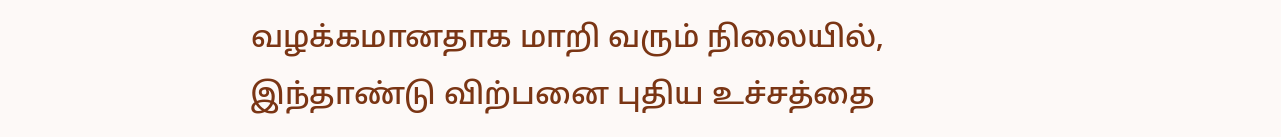வழக்கமானதாக மாறி வரும் நிலையில், இந்தாண்டு விற்பனை புதிய உச்சத்தை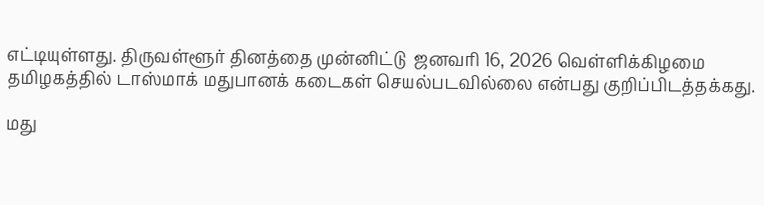எட்டியுள்ளது. திருவள்ளூர் தினத்தை முன்னிட்டு  ஜனவரி 16, 2026 வெள்ளிக்கிழமை தமிழகத்தில் டாஸ்மாக் மதுபானக் கடைகள் செயல்படவில்லை என்பது குறிப்பிடத்தக்கது.

மது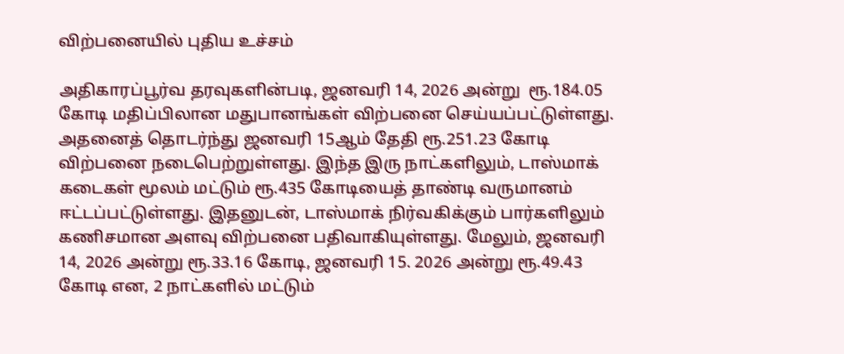விற்பனையில் புதிய உச்சம்

அதிகாரப்பூர்வ தரவுகளின்படி, ஜனவரி 14, 2026 அன்று  ரூ.184.05 கோடி மதிப்பிலான மதுபானங்கள் விற்பனை செய்யப்பட்டுள்ளது. அதனைத் தொடர்ந்து ஜனவரி 15ஆம் தேதி ரூ.251.23 கோடி விற்பனை நடைபெற்றுள்ளது. இந்த இரு நாட்களிலும், டாஸ்மாக் கடைகள் மூலம் மட்டும் ரூ.435 கோடியைத் தாண்டி வருமானம் ஈட்டப்பட்டுள்ளது. இதனுடன், டாஸ்மாக் நிர்வகிக்கும் பார்களிலும் கணிசமான அளவு விற்பனை பதிவாகியுள்ளது. மேலும், ஜனவரி 14, 2026 அன்று ரூ.33.16 கோடி, ஜனவரி 15. 2026 அன்று ரூ.49.43 கோடி என, 2 நாட்களில் மட்டும்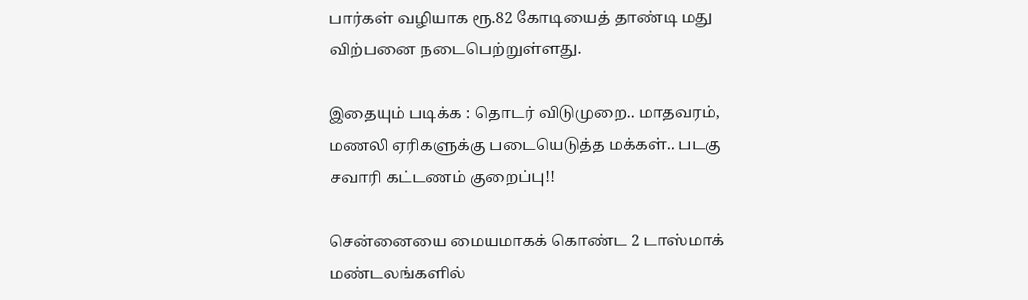பார்கள் வழியாக ரூ.82 கோடியைத் தாண்டி மது விற்பனை நடைபெற்றுள்ளது.

இதையும் படிக்க : தொடர் விடுமுறை.. மாதவரம், மணலி ஏரிகளுக்கு படையெடுத்த மக்கள்.. படகு சவாரி கட்டணம் குறைப்பு!!

சென்னையை மையமாகக் கொண்ட 2 டாஸ்மாக் மண்டலங்களில்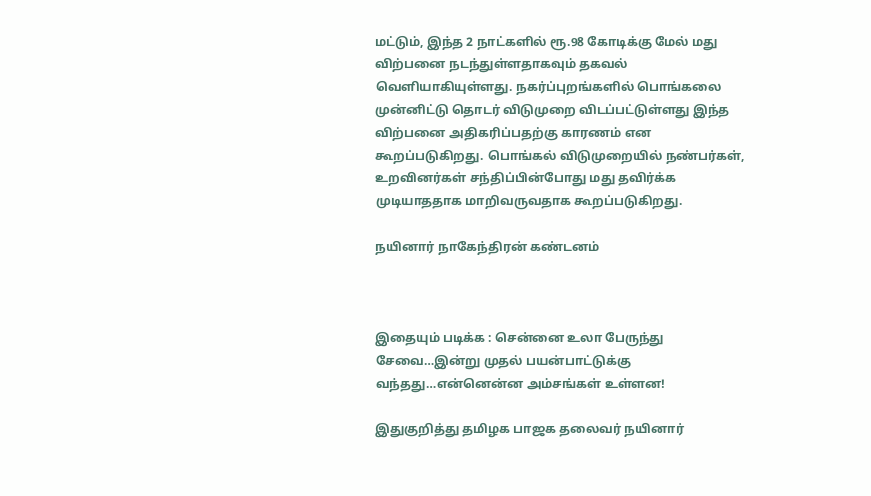மட்டும், இந்த 2 நாட்களில் ரூ.98 கோடிக்கு மேல் மது விற்பனை நடந்துள்ளதாகவும் தகவல் வெளியாகியுள்ளது. நகர்ப்புறங்களில் பொங்கலை முன்னிட்டு தொடர் விடுமுறை விடப்பட்டுள்ளது இந்த விற்பனை அதிகரிப்பதற்கு காரணம் என கூறப்படுகிறது. பொங்கல் விடுமுறையில் நண்பர்கள், உறவினர்கள் சந்திப்பின்போது மது தவிர்க்க முடியாததாக மாறிவருவதாக கூறப்படுகிறது.

நயினார் நாகேந்திரன் கண்டனம்



இதையும் படிக்க : சென்னை உலா பேருந்து சேவை…இன்று முதல் பயன்பாட்டுக்கு வந்தது…என்னென்ன அம்சங்கள் உள்ளன!

இதுகுறித்து தமிழக பாஜக தலைவர் நயினார்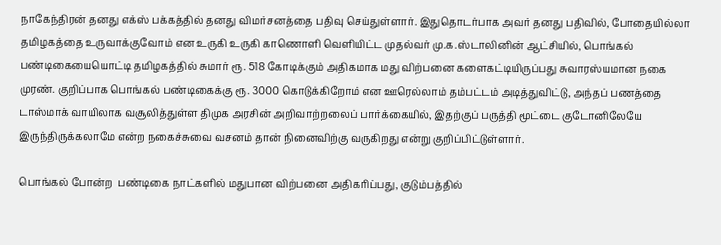நாகேந்திரன் தனது எக்ஸ் பக்கத்தில் தனது விமர்சனத்தை பதிவு செய்துள்ளார். இதுதொடர்பாக அவர் தனது பதிவில், போதையில்லா தமிழகத்தை உருவாக்குவோம் என உருகி உருகி காணொளி வெளியிட்ட முதல்வர் மு.க.ஸ்டாலினின் ஆட்சியில், பொங்கல் பண்டிகையையொட்டி தமிழகத்தில் சுமார் ரூ. 518 கோடிக்கும் அதிகமாக மது விற்பனை களைகட்டியிருப்பது சுவாரஸ்யமான நகை முரண். குறிப்பாக பொங்கல் பண்டிகைக்கு ரூ. 3000 கொடுக்கிறோம் என ஊரெல்லாம் தம்பட்டம் அடித்துவிட்டு, அந்தப் பணத்தை டாஸ்மாக் வாயிலாக வசூலித்துள்ள திமுக அரசின் அறிவாற்றலைப் பார்க்கையில், இதற்குப் பருத்தி மூட்டை குடோனிலேயே இருந்திருக்கலாமே என்ற நகைச்சுவை வசனம் தான் நினைவிற்கு வருகிறது என்று குறிப்பிட்டுள்ளார்.

பொங்கல் போன்ற  பண்டிகை நாட்களில் மதுபான விற்பனை அதிகரிப்பது, குடும்பத்தில்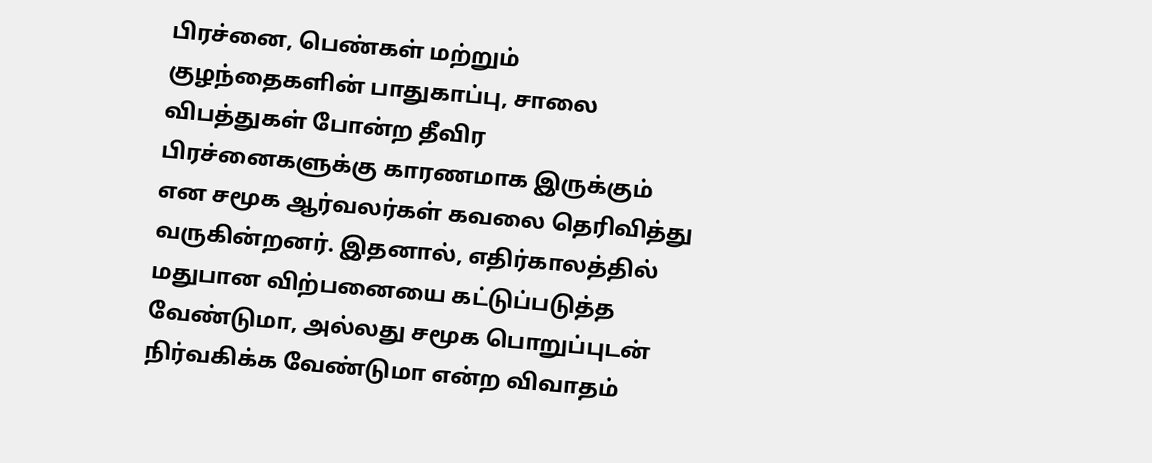பிரச்னை, பெண்கள் மற்றும் குழந்தைகளின் பாதுகாப்பு, சாலை விபத்துகள் போன்ற தீவிர பிரச்னைகளுக்கு காரணமாக இருக்கும் என சமூக ஆர்வலர்கள் கவலை தெரிவித்து வருகின்றனர். இதனால், எதிர்காலத்தில் மதுபான விற்பனையை கட்டுப்படுத்த வேண்டுமா, அல்லது சமூக பொறுப்புடன் நிர்வகிக்க வேண்டுமா என்ற விவாதம்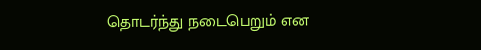தொடர்ந்து நடைபெறும் என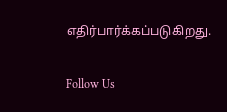எதிர்பார்க்கப்படுகிறது.

Follow Us